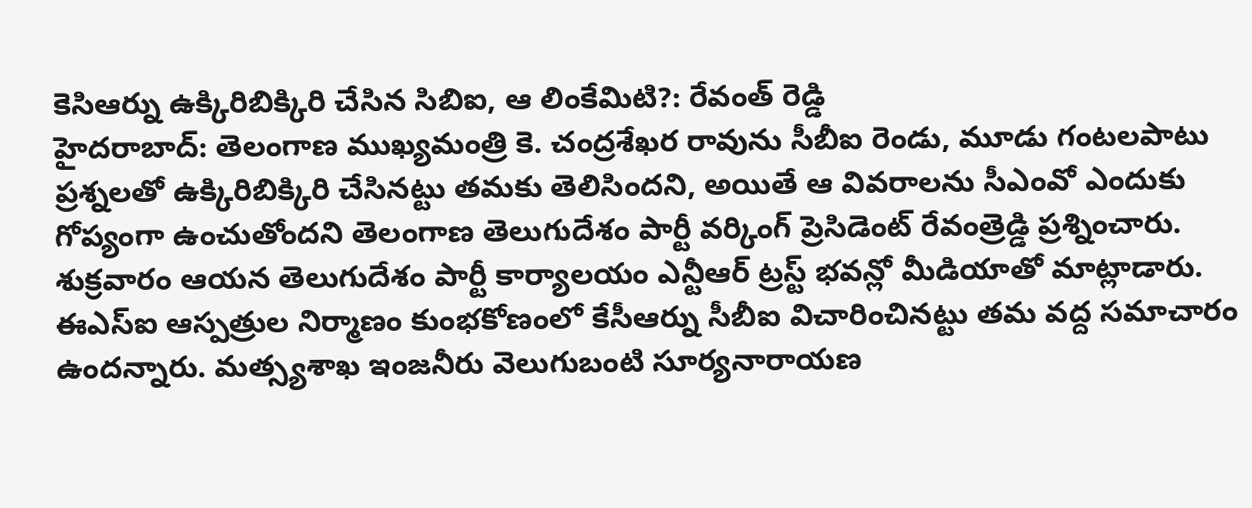కెసిఆర్ను ఉక్కిరిబిక్కిరి చేసిన సిబిఐ, ఆ లింకేమిటి?: రేవంత్ రెడ్డి
హైదరాబాద్: తెలంగాణ ముఖ్యమంత్రి కె. చంద్రశేఖర రావును సీబీఐ రెండు, మూడు గంటలపాటు ప్రశ్నలతో ఉక్కిరిబిక్కిరి చేసినట్టు తమకు తెలిసిందని, అయితే ఆ వివరాలను సీఎంవో ఎందుకు గోప్యంగా ఉంచుతోందని తెలంగాణ తెలుగుదేశం పార్టీ వర్కింగ్ ప్రెసిడెంట్ రేవంత్రెడ్డి ప్రశ్నించారు. శుక్రవారం ఆయన తెలుగుదేశం పార్టీ కార్యాలయం ఎన్టీఆర్ ట్రస్ట్ భవన్లో మీడియాతో మాట్లాడారు.
ఈఎస్ఐ ఆస్పత్రుల నిర్మాణం కుంభకోణంలో కేసీఆర్ను సీబీఐ విచారించినట్టు తమ వద్ద సమాచారం ఉందన్నారు. మత్స్యశాఖ ఇంజనీరు వెలుగుబంటి సూర్యనారాయణ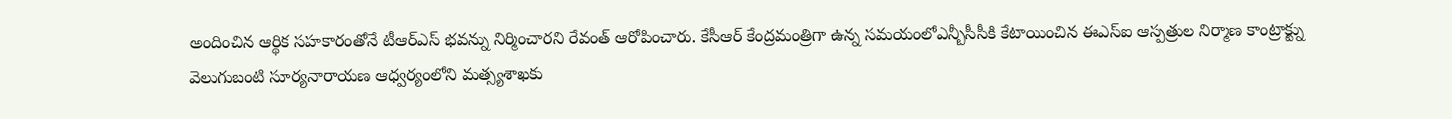అందించిన ఆర్థిక సహకారంతోనే టీఆర్ఎస్ భవన్ను నిర్మించారని రేవంత్ ఆరోపించారు. కేసీఆర్ కేంద్రమంత్రిగా ఉన్న సమయంలోఎన్బీసీసీకి కేటాయించిన ఈఎస్ఐ ఆస్పత్రుల నిర్మాణ కాంట్రాక్ట్ను వెలుగుబంటి సూర్యనారాయణ ఆధ్వర్యంలోని మత్స్యశాఖకు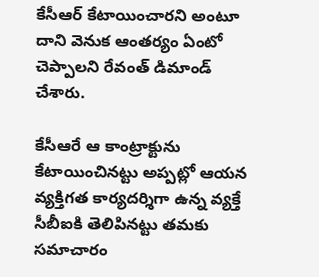కేసీఆర్ కేటాయించారని అంటూ దాని వెనుక ఆంతర్యం ఏంటో చెప్పాలని రేవంత్ డిమాండ్ చేశారు.

కేసీఆరే ఆ కాంట్రాక్టును కేటాయించినట్టు అప్పట్లో ఆయన వ్యక్తిగత కార్యదర్శిగా ఉన్న వ్యక్తే సీబీఐకి తెలిపినట్టు తమకు సమాచారం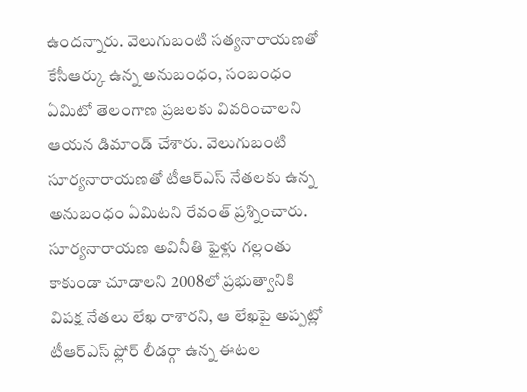ఉందన్నారు. వెలుగుబంటి సత్యనారాయణతో కేసీఆర్కు ఉన్న అనుబంధం, సంబంధం ఏమిటో తెలంగాణ ప్రజలకు వివరించాలని ఆయన డిమాండ్ చేశారు. వెలుగుబంటి సూర్యనారాయణతో టీఆర్ఎస్ నేతలకు ఉన్న అనుబంధం ఏమిటని రేవంత్ ప్రశ్నించారు.
సూర్యనారాయణ అవినీతి ఫైళ్లు గల్లంతు కాకుండా చూడాలని 2008లో ప్రభుత్వానికి విపక్ష నేతలు లేఖ రాశారని, ఆ లేఖపై అప్పట్లో టీఆర్ఎస్ ఫ్లోర్ లీడర్గా ఉన్న ఈటల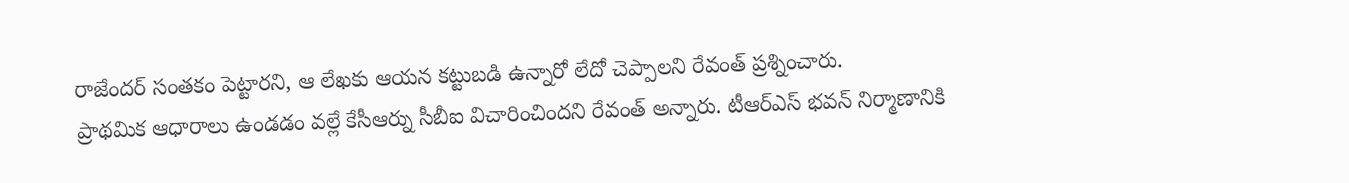రాజేందర్ సంతకం పెట్టారని, ఆ లేఖకు ఆయన కట్టుబడి ఉన్నారో లేదో చెప్పాలని రేవంత్ ప్రశ్నించారు.
ప్రాథమిక ఆధారాలు ఉండడం వల్లే కేసీఆర్ను సీబీఐ విచారించిందని రేవంత్ అన్నారు. టీఆర్ఎస్ భవన్ నిర్మాణానికి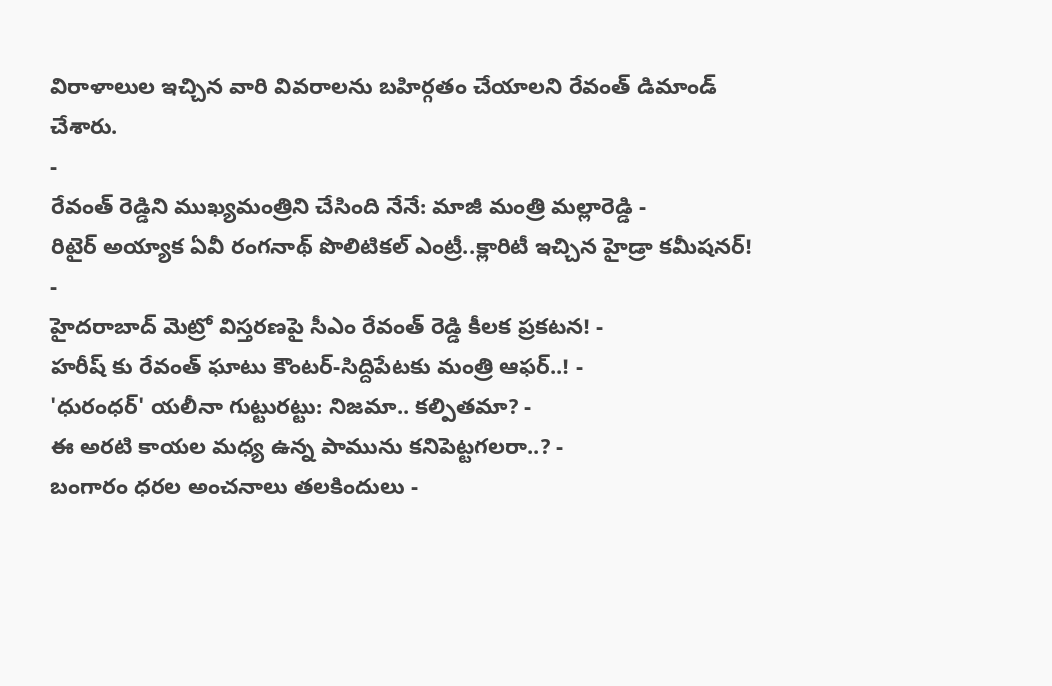విరాళాలుల ఇచ్చిన వారి వివరాలను బహిర్గతం చేయాలని రేవంత్ డిమాండ్ చేశారు.
-
రేవంత్ రెడ్డిని ముఖ్యమంత్రిని చేసింది నేనే: మాజీ మంత్రి మల్లారెడ్డి -
రిటైర్ అయ్యాక ఏవీ రంగనాథ్ పొలిటికల్ ఎంట్రీ..క్లారిటీ ఇచ్చిన హైడ్రా కమీషనర్! -
హైదరాబాద్ మెట్రో విస్తరణపై సీఎం రేవంత్ రెడ్డి కీలక ప్రకటన! -
హరీష్ కు రేవంత్ ఘాటు కౌంటర్-సిద్దిపేటకు మంత్రి ఆఫర్..! -
'ధురంధర్' యలీనా గుట్టురట్టు: నిజమా.. కల్పితమా? -
ఈ అరటి కాయల మధ్య ఉన్న పామును కనిపెట్టగలరా..? -
బంగారం ధరల అంచనాలు తలకిందులు -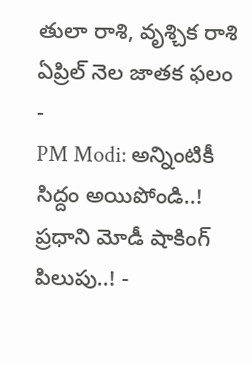తులా రాశి, వృశ్చిక రాశి ఏప్రిల్ నెల జాతక ఫలం -
PM Modi: అన్నింటికీ సిద్దం అయిపోండి..! ప్రధాని మోడీ షాకింగ్ పిలుపు..! -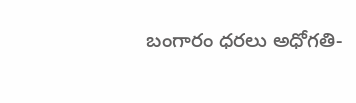బంగారం ధరలు అధోగతి-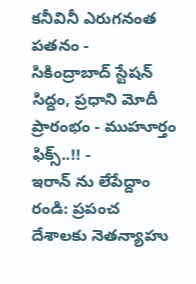కనీవినీ ఎరుగనంత పతనం -
సికింద్రాబాద్ స్టేషన్ సిద్దం, ప్రధాని మోదీ ప్రారంభం - ముహూర్తం ఫిక్స్..!! -
ఇరాన్ ను లేపేద్దాం రండి: ప్రపంచ దేశాలకు నెతన్యాహు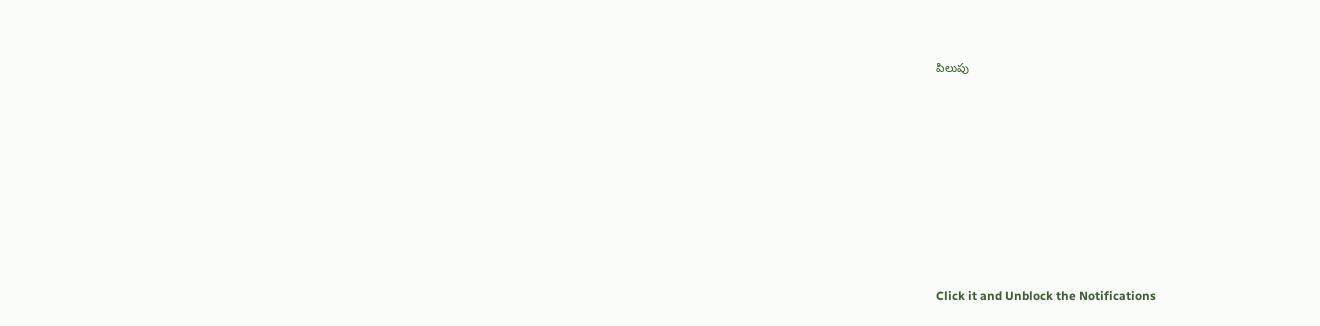పిలుపు












Click it and Unblock the Notifications